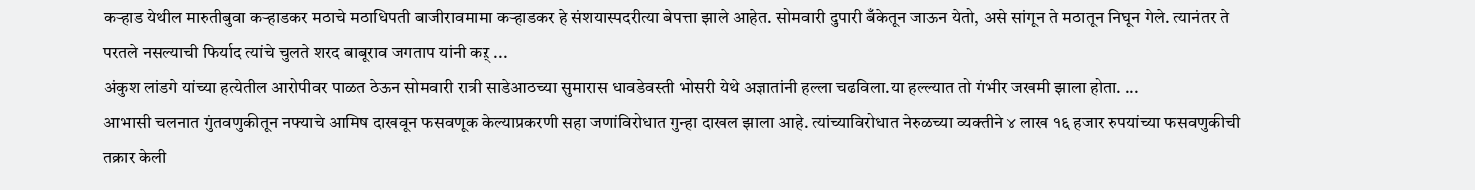कऱ्हाड येथील मारुतीबुवा कऱ्हाडकर मठाचे मठाधिपती बाजीरावमामा कऱ्हाडकर हे संशयास्पदरीत्या बेपत्ता झाले आहेत. सोमवारी दुपारी बँकेतून जाऊन येतो, असे सांगून ते मठातून निघून गेले. त्यानंतर ते परतले नसल्याची फिर्याद त्यांचे चुलते शरद बाबूराव जगताप यांनी कऱ् ...
अंकुश लांडगे यांच्या हत्येतील आरोपीवर पाळत ठेऊन सोमवारी रात्री साडेआठच्या सुमारास धावडेवस्ती भोसरी येथे अज्ञातांनी हल्ला चढविला.या हल्ल्यात तो गंभीर जखमी झाला होता. ...
आभासी चलनात गुंतवणुकीतून नफ्याचे आमिष दाखवून फसवणूक केल्याप्रकरणी सहा जणांविरोधात गुन्हा दाखल झाला आहे. त्यांच्याविरोधात नेरुळच्या व्यक्तीने ४ लाख १६ हजार रुपयांच्या फसवणुकीची तक्रार केली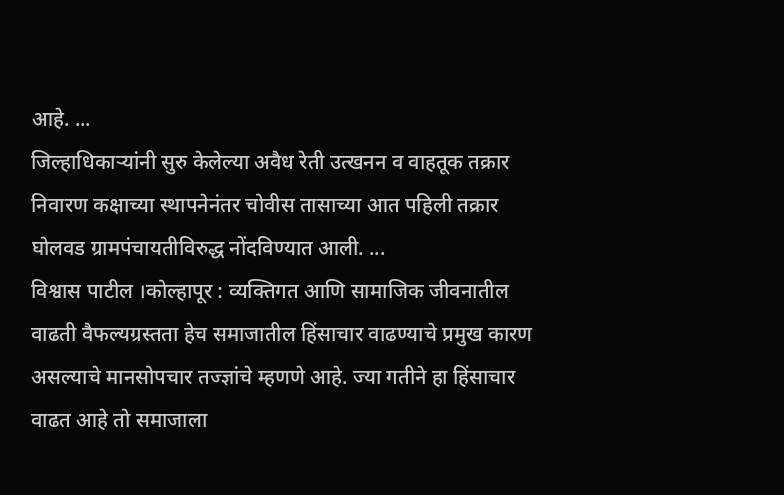आहे. ...
जिल्हाधिकाऱ्यांनी सुरु केलेल्या अवैध रेती उत्खनन व वाहतूक तक्रार निवारण कक्षाच्या स्थापनेनंतर चोवीस तासाच्या आत पहिली तक्रार घोलवड ग्रामपंचायतीविरुद्ध नोंदविण्यात आली. ...
विश्वास पाटील ।कोल्हापूर : व्यक्तिगत आणि सामाजिक जीवनातील वाढती वैफल्यग्रस्तता हेच समाजातील हिंसाचार वाढण्याचे प्रमुख कारण असल्याचे मानसोपचार तज्ज्ञांचे म्हणणे आहे. ज्या गतीने हा हिंसाचार वाढत आहे तो समाजाला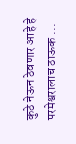कुठे नेऊन ठेवणार आहे हे परमेश्वरालाच ठाऊक ...